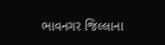ભાવનગર જિલ્લાના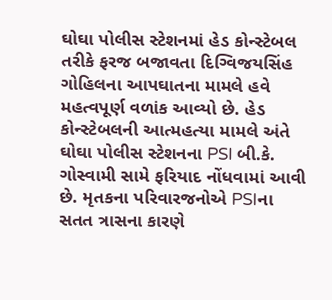ઘોઘા પોલીસ સ્ટેશનમાં હેડ કોન્સ્ટેબલ તરીકે ફરજ બજાવતા દિગ્વિજયસિંહ ગોહિલના આપઘાતના મામલે હવે મહત્વપૂર્ણ વળાંક આવ્યો છે. હેડ કોન્સ્ટેબલની આત્મહત્યા મામલે અંતે ઘોઘા પોલીસ સ્ટેશનના PSI બી.કે. ગોસ્વામી સામે ફરિયાદ નોંધવામાં આવી છે. મૃતકના પરિવારજનોએ PSIના સતત ત્રાસના કારણે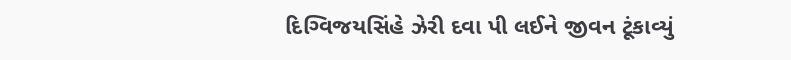દિગ્વિજયસિંહે ઝેરી દવા પી લઈને જીવન ટૂંકાવ્યું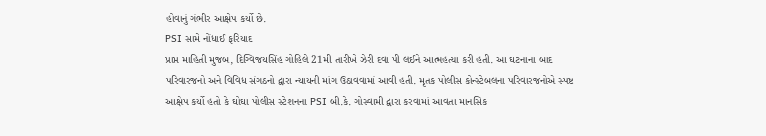હોવાનું ગંભીર આક્ષેપ કર્યો છે.
PSI સામે નોંધાઈ ફરિયાદ
પ્રાપ્ત માહિતી મુજબ, દિગ્વિજયસિંહ ગોહિલે 21મી તારીખે ઝેરી દવા પી લઈને આત્મહત્યા કરી હતી. આ ઘટનાના બાદ પરિવારજનો અને વિવિધ સંગઠનો દ્વારા ન્યાયની માંગ ઉઠાવવામાં આવી હતી. મૃતક પોલીસ કોન્સ્ટેબલના પરિવારજનોએ સ્પષ્ટ આક્ષેપ કર્યો હતો કે ઘોઘા પોલીસ સ્ટેશનના PSI બી.કે. ગોસ્વામી દ્વારા કરવામાં આવતા માનસિક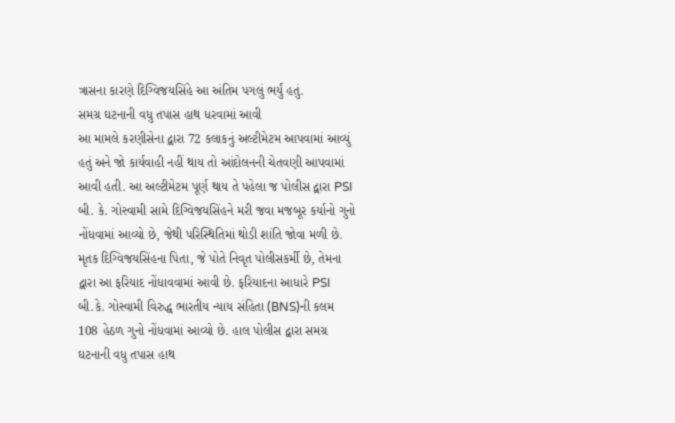ત્રાસના કારણે દિગ્વિજયસિંહે આ અંતિમ પગલું ભર્યું હતું.
સમગ્ર ઘટનાની વધુ તપાસ હાથ ધરવામાં આવી
આ મામલે કરણીસેના દ્વારા 72 કલાકનું અલ્ટીમેટમ આપવામાં આવ્યું હતું અને જો કાર્યવાહી નહીં થાય તો આંદોલનની ચેતવણી આપવામાં આવી હતી. આ અલ્ટીમેટમ પૂર્ણ થાય તે પહેલા જ પોલીસ દ્વારા PSI બી. કે. ગોસ્વામી સામે દિગ્વિજયસિંહને મરી જવા મજબૂર કર્યાનો ગુનો નોંધવામાં આવ્યો છે, જેથી પરિસ્થિતિમાં થોડી શાંતિ જોવા મળી છે. મૃતક દિગ્વિજયસિંહના પિતા, જે પોતે નિવૃત પોલીસકર્મી છે, તેમના દ્વારા આ ફરિયાદ નોંધાવવામાં આવી છે. ફરિયાદના આધારે PSI બી.કે. ગોસ્વામી વિરુદ્ધ ભારતીય ન્યાય સંહિતા (BNS)ની કલમ 108 હેઠળ ગુનો નોંધવામાં આવ્યો છે. હાલ પોલીસ દ્વારા સમગ્ર ઘટનાની વધુ તપાસ હાથ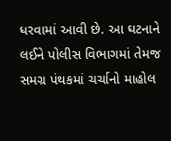ધરવામાં આવી છે. આ ઘટનાને લઈને પોલીસ વિભાગમાં તેમજ સમગ્ર પંથકમાં ચર્ચાનો માહોલ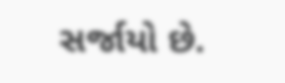સર્જાયો છે.